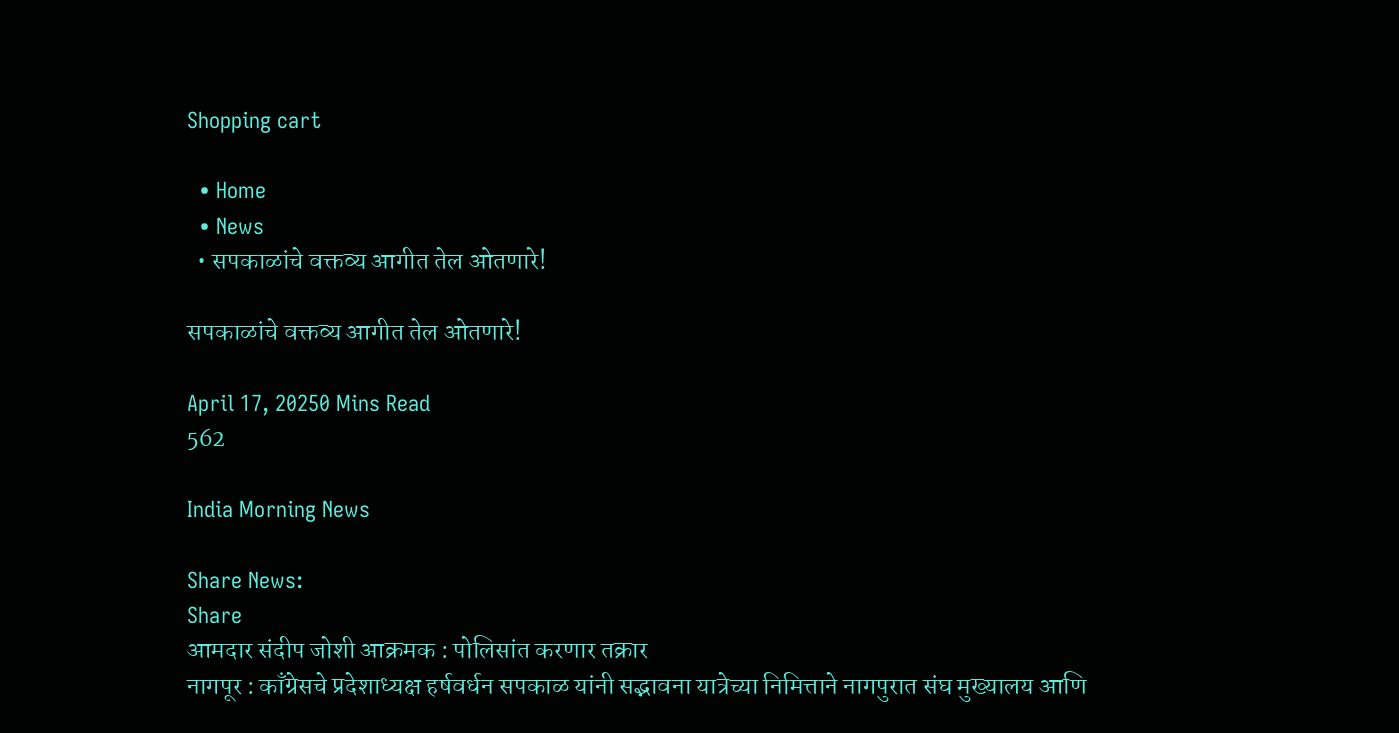Shopping cart

  • Home
  • News
  • सपकाळांचे वक्तव्य आगीत तेल ओतणारे!

सपकाळांचे वक्तव्य आगीत तेल ओतणारे!

April 17, 20250 Mins Read
562

India Morning News

Share News:
Share
आमदार संदीप जोशी आक्रमक : पोलिसांत करणार तक्रार
नागपूर : काँग्रेसचे प्रदेशाध्यक्ष हर्षवर्धन सपकाळ यांनी सद्भावना यात्रेच्या निमित्ताने नागपुरात संघ मुख्यालय आणि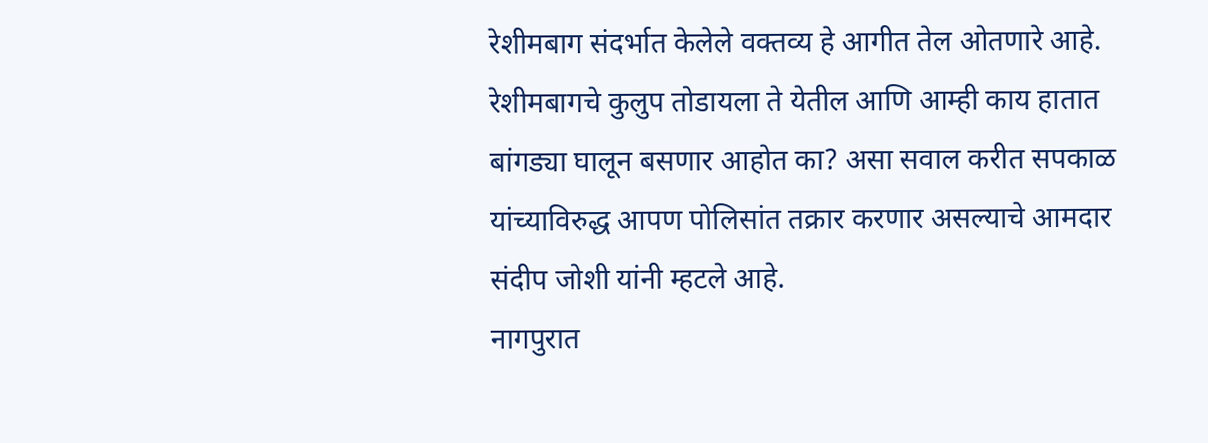रेशीमबाग संदर्भात केलेले वक्तव्य हे आगीत तेल ओतणारे आहे. रेशीमबागचे कुलुप तोडायला ते येतील आणि आम्ही काय हातात बांगड्या घालून बसणार आहोत का? असा सवाल करीत सपकाळ यांच्याविरुद्ध आपण पोलिसांत तक्रार करणार असल्याचे आमदार संदीप जोशी यांनी म्हटले आहे.
नागपुरात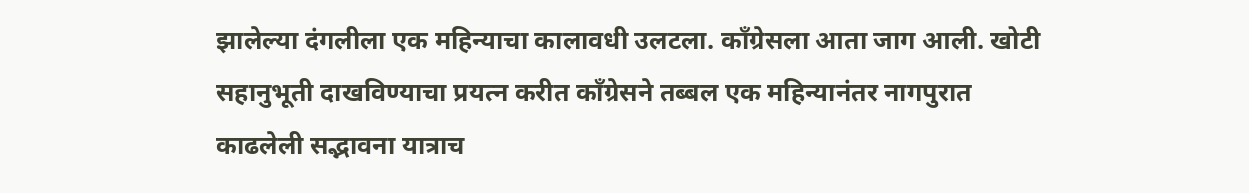झालेल्या दंगलीला एक महिन्याचा कालावधी उलटला. काँग्रेसला आता जाग आली. खोटी सहानुभूती दाखविण्याचा प्रयत्न करीत काँग्रेसने तब्बल एक महिन्यानंतर नागपुरात काढलेली सद्भावना यात्राच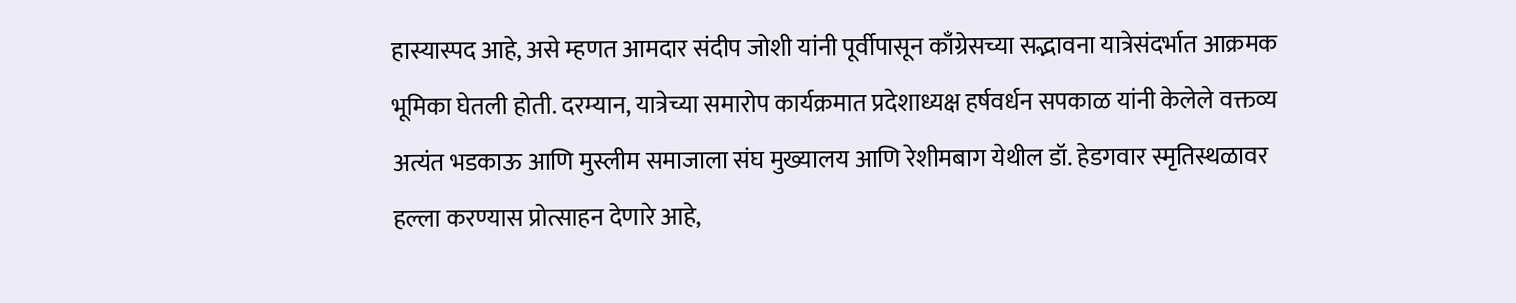हास्यास्पद आहे, असे म्हणत आमदार संदीप जोशी यांनी पूर्वीपासून काँग्रेसच्या सद्भावना यात्रेसंदर्भात आक्रमक भूमिका घेतली होती. दरम्यान, यात्रेच्या समारोप कार्यक्रमात प्रदेशाध्यक्ष हर्षवर्धन सपकाळ यांनी केलेले वक्तव्य अत्यंत भडकाऊ आणि मुस्लीम समाजाला संघ मुख्यालय आणि रेशीमबाग येथील डॉ. हेडगवार स्मृतिस्थळावर हल्ला करण्यास प्रोत्साहन देणारे आहे,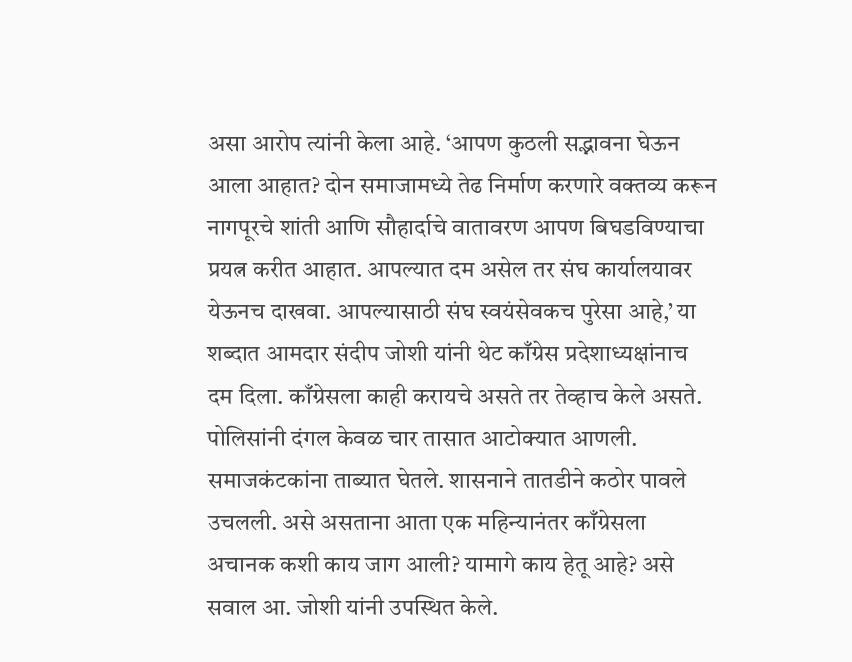असा आरोप त्यांनी केला आहे. ‘आपण कुठली सद्भावना घेऊन आला आहात? दोन समाजामध्ये तेढ निर्माण करणारे वक्तव्य करून नागपूरचे शांती आणि सौहार्दाचे वातावरण आपण बिघडविण्याचा प्रयत्न करीत आहात. आपल्यात दम असेल तर संघ कार्यालयावर येऊनच दाखवा. आपल्यासाठी संघ स्वयंसेवकच पुरेसा आहे,’ या शब्दात आमदार संदीप जोशी यांनी थेट काँग्रेस प्रदेशाध्यक्षांनाच दम दिला. काँग्रेसला काही करायचे असते तर तेव्हाच केले असते. पोलिसांनी दंगल केवळ चार तासात आटोक्यात आणली. समाजकंटकांना ताब्यात घेतले. शासनाने तातडीने कठोर पावले उचलली. असे असताना आता एक महिन्यानंतर काँग्रेसला अचानक कशी काय जाग आली? यामागे काय हेतू आहे? असे सवाल आ. जोशी यांनी उपस्थित केले.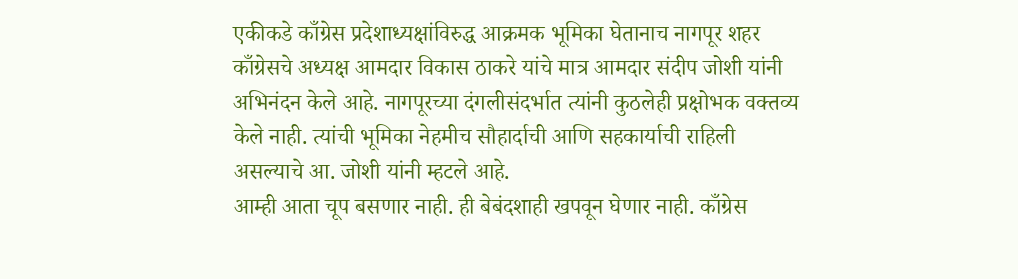एकीकडे काँग्रेस प्रदेशाध्यक्षांविरुद्ध आक्रमक भूमिका घेतानाच नागपूर शहर काँग्रेसचे अध्यक्ष आमदार विकास ठाकरे यांचे मात्र आमदार संदीप जोशी यांनी अभिनंदन केले आहे. नागपूरच्या दंगलीसंदर्भात त्यांनी कुठलेही प्रक्षोभक वक्तव्य केले नाही. त्यांची भूमिका नेहमीच सौहार्दाची आणि सहकार्याची राहिली असल्याचे आ. जोशी यांनी म्हटले आहे.
आम्ही आता चूप बसणार नाही. ही बेबंदशाही खपवून घेणार नाही. काँग्रेस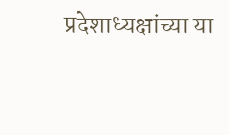प्रदेशाध्यक्षांच्या या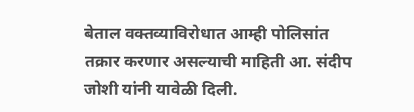बेताल वक्तव्याविरोधात आम्ही पोलिसांत तक्रार करणार असल्याची माहिती आ. संदीप जोशी यांनी यावेळी दिली.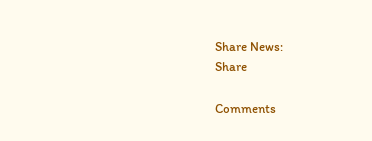Share News:
Share

Comments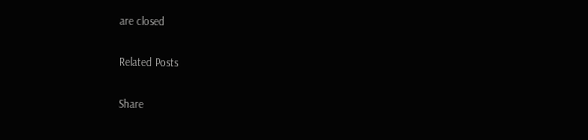are closed

Related Posts

Share